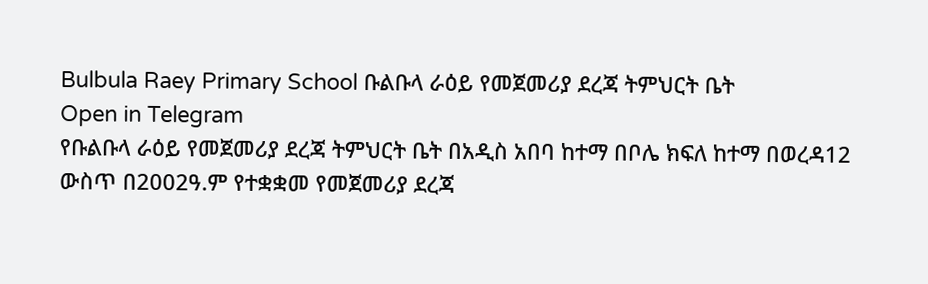Bulbula Raey Primary School ቡልቡላ ራዕይ የመጀመሪያ ደረጃ ትምህርት ቤት
Open in Telegram
የቡልቡላ ራዕይ የመጀመሪያ ደረጃ ትምህርት ቤት በአዲስ አበባ ከተማ በቦሌ ክፍለ ከተማ በወረዳ12 ውስጥ በ2002ዓ.ም የተቋቋመ የመጀመሪያ ደረጃ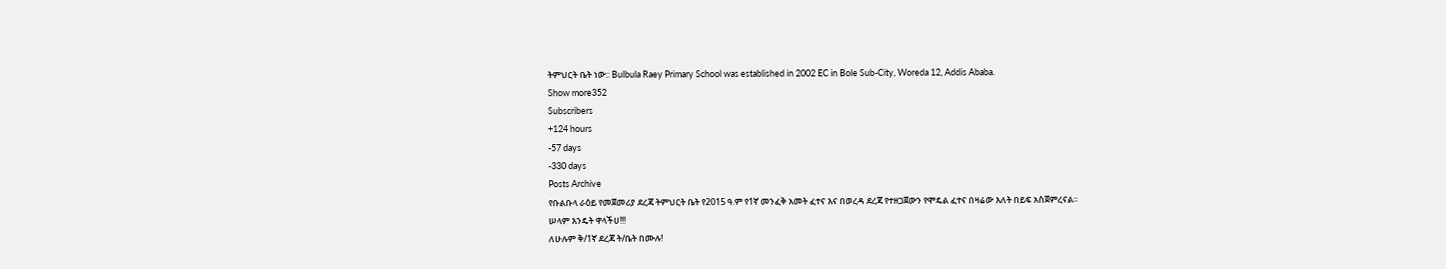ትምህርት ቤት ነው:: Bulbula Raey Primary School was established in 2002 EC in Bole Sub-City, Woreda 12, Addis Ababa.
Show more352
Subscribers
+124 hours
-57 days
-330 days
Posts Archive
የቡልቡላ ራዕይ የመጀመሪያ ደረጃ ትምህርት ቤት የ2015 ዓ.ም የ1ኛ መንፈቅ አመት ፈተና እና በወረዳ ደረጃ የተዘጋጀውን የሞዴል ፈተና በዛሬው እለት በይፍ አስጀምረናል፡፡
ሠላም እንዴት ዋላችሀ!!!
ለሁሉም ቅ/1ኛ ደረጃ ት/ቤት በሙሉ!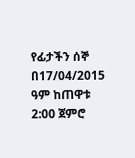የፊታችን ሰኞ በ17/04/2015 ዓም ከጠዋቱ 2:00 ጀምሮ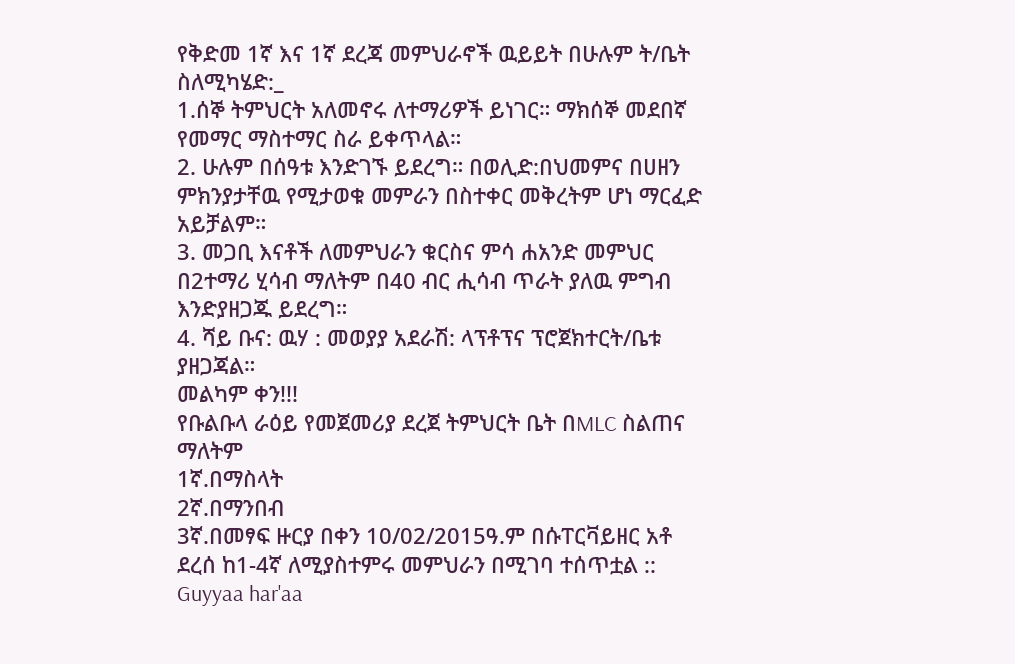የቅድመ 1ኛ እና 1ኛ ደረጃ መምህራኖች ዉይይት በሁሉም ት/ቤት ስለሚካሄድ:_
1.ሰኞ ትምህርት አለመኖሩ ለተማሪዎች ይነገር። ማክሰኞ መደበኛ የመማር ማስተማር ስራ ይቀጥላል።
2. ሁሉም በሰዓቱ እንድገኙ ይደረግ። በወሊድ:በህመምና በሀዘን ምክንያታቸዉ የሚታወቁ መምራን በስተቀር መቅረትም ሆነ ማርፈድ አይቻልም።
3. መጋቢ እናቶች ለመምህራን ቁርስና ምሳ ሐአንድ መምህር በ2ተማሪ ሂሳብ ማለትም በ40 ብር ሒሳብ ጥራት ያለዉ ምግብ እንድያዘጋጁ ይደረግ።
4. ሻይ ቡና: ዉሃ : መወያያ አደራሽ: ላፕቶፕና ፕሮጀክተርት/ቤቱ ያዘጋጃል።
መልካም ቀን!!!
የቡልቡላ ራዕይ የመጀመሪያ ደረጀ ትምህርት ቤት በMLC ስልጠና ማለትም
1ኛ.በማስላት
2ኛ.በማንበብ
3ኛ.በመፃፍ ዙርያ በቀን 10/02/2015ዓ.ም በሱፐርቫይዘር አቶ ደረሰ ከ1-4ኛ ለሚያስተምሩ መምህራን በሚገባ ተሰጥቷል ::
Guyyaa har'aa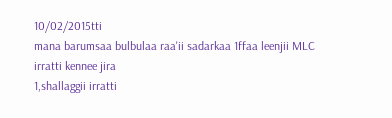10/02/2015tti
mana barumsaa bulbulaa raa'ii sadarkaa 1ffaa leenjii MLC irratti kennee jira
1,shallaggii irratti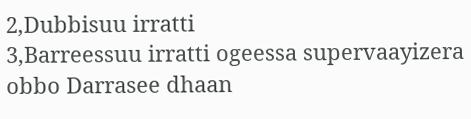2,Dubbisuu irratti
3,Barreessuu irratti ogeessa supervaayizera obbo Darrasee dhaan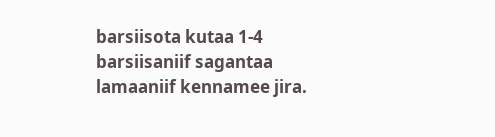barsiisota kutaa 1-4 barsiisaniif sagantaa lamaaniif kennamee jira.